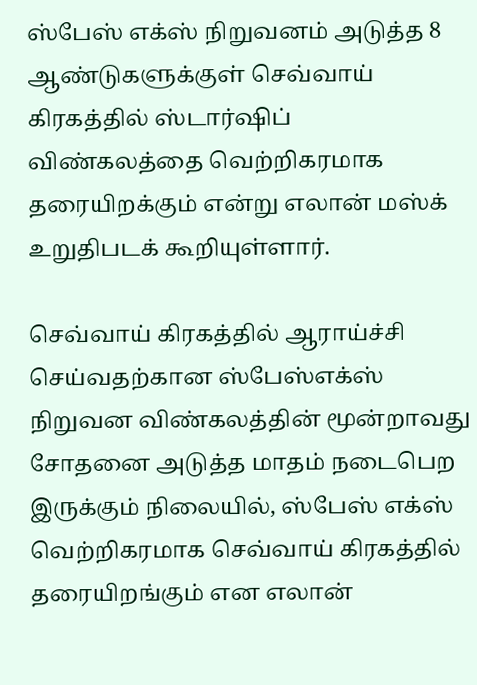ஸ்பேஸ் எக்ஸ் நிறுவனம் அடுத்த 8 ஆண்டுகளுக்குள் செவ்வாய் கிரகத்தில் ஸ்டார்ஷிப் விண்கலத்தை வெற்றிகரமாக தரையிறக்கும் என்று எலான் மஸ்க் உறுதிபடக் கூறியுள்ளார்.

செவ்வாய் கிரகத்தில் ஆராய்ச்சி செய்வதற்கான ஸ்பேஸ்எக்ஸ் நிறுவன விண்கலத்தின் மூன்றாவது சோதனை அடுத்த மாதம் நடைபெற இருக்கும் நிலையில், ஸ்பேஸ் எக்ஸ் வெற்றிகரமாக செவ்வாய் கிரகத்தில் தரையிறங்கும் என எலான்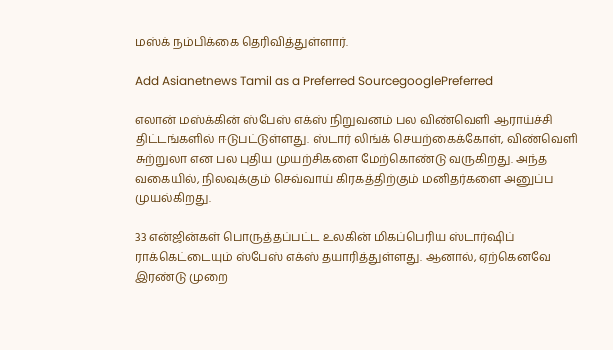மஸ்க் நம்பிக்கை தெரிவித்துள்ளார்.

Add Asianetnews Tamil as a Preferred SourcegooglePreferred

எலான் மஸ்க்கின் ஸ்பேஸ் எக்ஸ் நிறுவனம் பல விண்வெளி ஆராய்ச்சி திட்டங்களில் ஈடுபட்டுள்ளது. ஸ்டார் லிங்க் செயற்கைக்கோள், விண்வெளி சுற்றுலா என பல புதிய முயற்சிகளை மேற்கொண்டு வருகிறது. அந்த வகையில், நிலவுக்கும் செவ்வாய் கிரகத்திற்கும் மனிதர்களை அனுப்ப முயல்கிறது.

33 என்ஜின்கள் பொருத்தப்பட்ட உலகின் மிகப்பெரிய ஸ்டார்ஷிப் ராக்கெட்டையும் ஸ்பேஸ் எக்ஸ் தயாரித்துள்ளது. ஆனால், ஏற்கெனவே இரண்டு முறை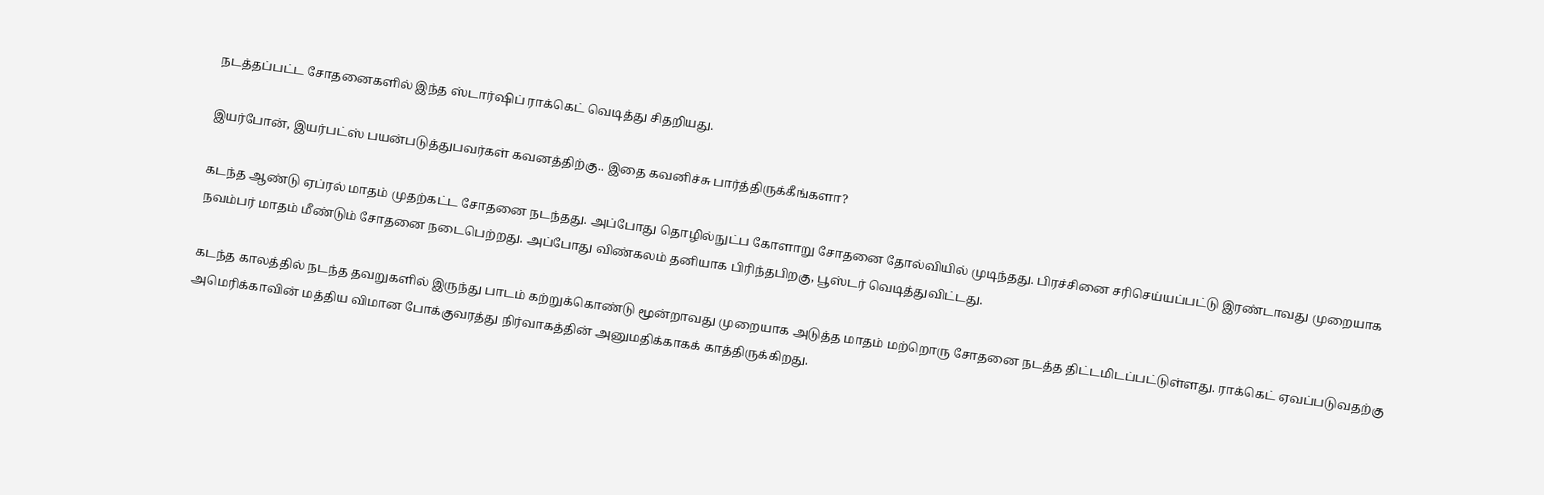நடத்தப்பட்ட சோதனைகளில் இந்த ஸ்டார்ஷிப் ராக்கெட் வெடித்து சிதறியது.

இயர்போன், இயர்பட்ஸ் பயன்படுத்துபவர்கள் கவனத்திற்கு.. இதை கவனிச்சு பார்த்திருக்கீங்களா?

கடந்த ஆண்டு ஏப்ரல் மாதம் முதற்கட்ட சோதனை நடந்தது. அப்போது தொழில்நுட்ப கோளாறு சோதனை தோல்வியில் முடிந்தது. பிரச்சினை சரிசெய்யப்பட்டு இரண்டாவது முறையாக நவம்பர் மாதம் மீண்டும் சோதனை நடைபெற்றது. அப்போது விண்கலம் தனியாக பிரிந்தபிறகு, பூஸ்டர் வெடித்துவிட்டது.

கடந்த காலத்தில் நடந்த தவறுகளில் இருந்து பாடம் கற்றுக்கொண்டு மூன்றாவது முறையாக அடுத்த மாதம் மற்றொரு சோதனை நடத்த திட்டமிடப்பட்டுள்ளது. ராக்கெட் ஏவப்படுவதற்கு அமெரிக்காவின் மத்திய விமான போக்குவரத்து நிர்வாகத்தின் அனுமதிக்காகக் காத்திருக்கிறது.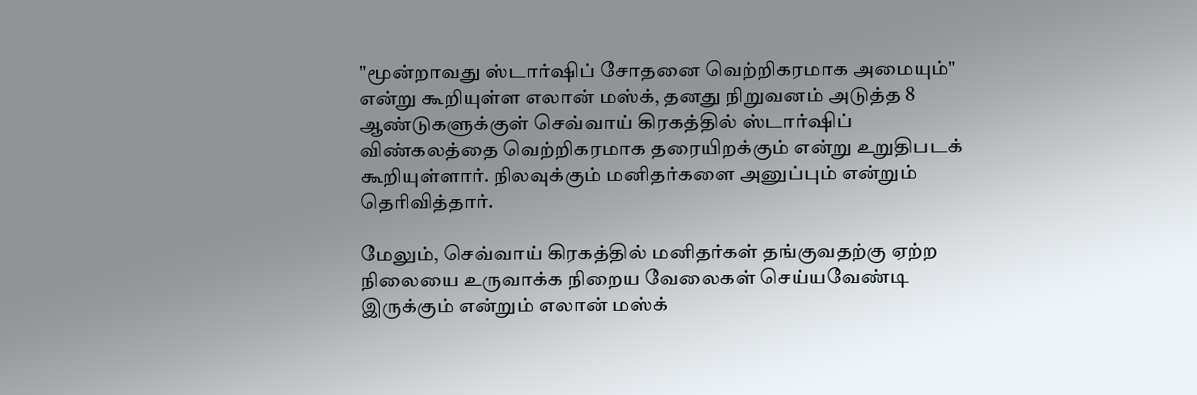"மூன்றாவது ஸ்டார்ஷிப் சோதனை வெற்றிகரமாக அமையும்" என்று கூறியுள்ள எலான் மஸ்க், தனது நிறுவனம் அடுத்த 8 ஆண்டுகளுக்குள் செவ்வாய் கிரகத்தில் ஸ்டார்ஷிப் விண்கலத்தை வெற்றிகரமாக தரையிறக்கும் என்று உறுதிபடக் கூறியுள்ளார். நிலவுக்கும் மனிதர்களை அனுப்பும் என்றும் தெரிவித்தார்.

மேலும், செவ்வாய் கிரகத்தில் மனிதர்கள் தங்குவதற்கு ஏற்ற நிலையை உருவாக்க நிறைய வேலைகள் செய்யவேண்டி இருக்கும் என்றும் எலான் மஸ்க்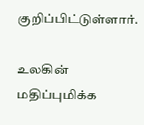குறிப்பிட்டுள்ளார்.

உலகின் மதிப்புமிக்க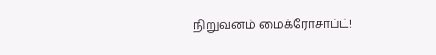நிறுவனம் மைக்ரோசாப்ட்!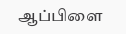ஆப்பிளை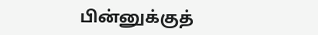பின்னுக்குத்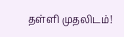தள்ளி முதலிடம்!